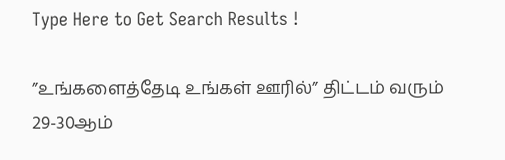Type Here to Get Search Results !

”உங்களைத்தேடி உங்கள் ஊரில்” திட்டம் வரும் 29-30ஆம்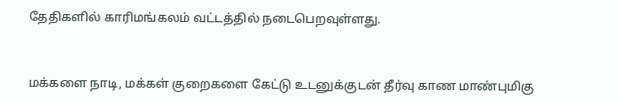தேதிகளில் காரிமங்கலம் வட்டத்தில் நடைபெறவுள்ளது.


மக்களை நாடி, மக்கள் குறைகளை கேட்டு உடனுக்குடன் தீர்வு காண மாண்புமிகு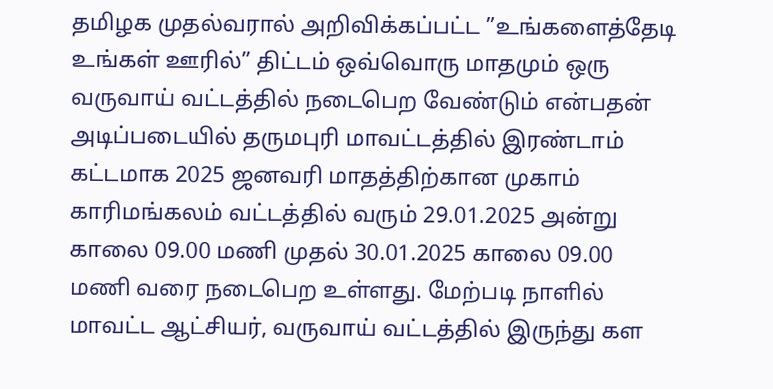தமிழக முதல்வரால் அறிவிக்கப்பட்ட ”உங்களைத்தேடி உங்கள் ஊரில்” திட்டம் ஒவ்வொரு மாதமும் ஒரு வருவாய் வட்டத்தில் நடைபெற வேண்டும் என்பதன் அடிப்படையில் தருமபுரி மாவட்டத்தில் இரண்டாம் கட்டமாக 2025 ஜனவரி மாதத்திற்கான முகாம் காரிமங்கலம் வட்டத்தில் வரும் 29.01.2025 அன்று காலை 09.00 மணி முதல் 30.01.2025 காலை 09.00 மணி வரை நடைபெற உள்ளது. மேற்படி நாளில் மாவட்ட ஆட்சியர், வருவாய் வட்டத்தில் இருந்து கள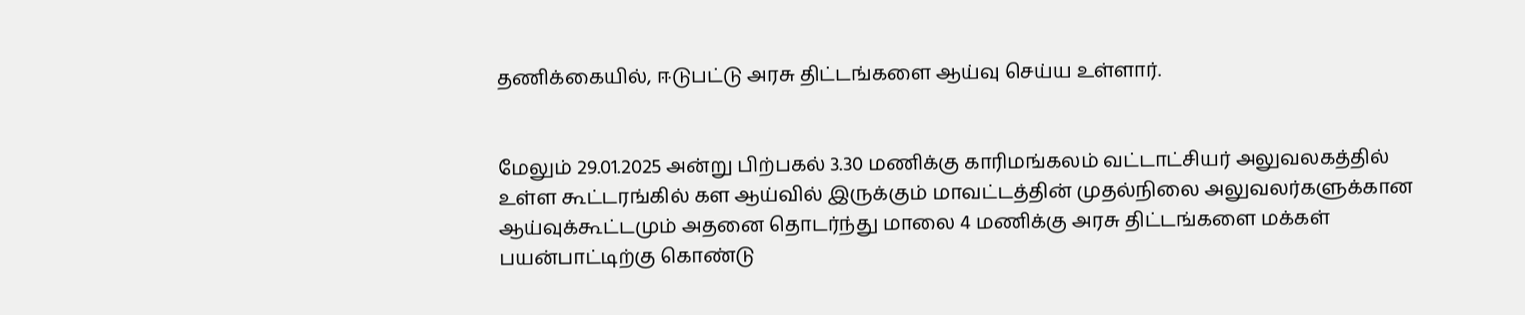தணிக்கையில், ஈடுபட்டு அரசு திட்டங்களை ஆய்வு செய்ய உள்ளார்.


மேலும் 29.01.2025 அன்று பிற்பகல் 3.30 மணிக்கு காரிமங்கலம் வட்டாட்சியர் அலுவலகத்தில் உள்ள கூட்டரங்கில் கள ஆய்வில் இருக்கும் மாவட்டத்தின் முதல்நிலை அலுவலர்களுக்கான ஆய்வுக்கூட்டமும் அதனை தொடர்ந்து மாலை 4 மணிக்கு அரசு திட்டங்களை மக்கள் பயன்பாட்டிற்கு கொண்டு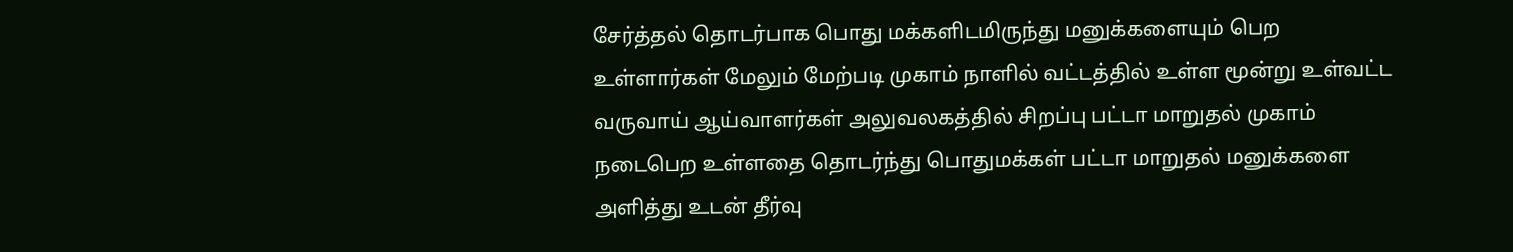சேர்த்தல் தொடர்பாக பொது மக்களிடமிருந்து மனுக்களையும் பெற உள்ளார்கள் மேலும் மேற்படி முகாம் நாளில் வட்டத்தில் உள்ள மூன்று உள்வட்ட வருவாய் ஆய்வாளர்கள் அலுவலகத்தில் சிறப்பு பட்டா மாறுதல் முகாம் நடைபெற உள்ளதை தொடர்ந்து பொதுமக்கள் பட்டா மாறுதல் மனுக்களை அளித்து உடன் தீர்வு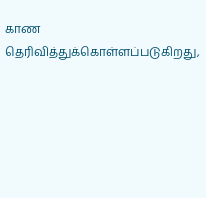காண தெரிவித்துக்கொள்ளப்படுகிறது,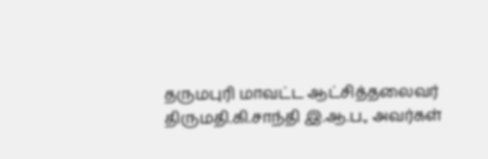தருமபுரி மாவட்ட ஆட்சித்தலைவர் திருமதி.கி.சாந்தி இ.ஆ.ப., அவர்கள்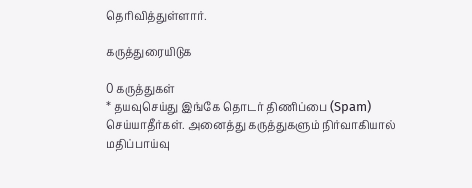தெரிவித்துள்ளார்.

கருத்துரையிடுக

0 கருத்துகள்
* தயவுசெய்து இங்கே தொடர் திணிப்பை (Spam) செய்யாதீர்கள். அனைத்து கருத்துகளும் நிர்வாகியால் மதிப்பாய்வு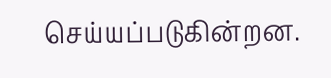செய்யப்படுகின்றன.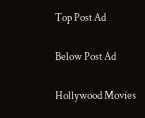Top Post Ad

Below Post Ad

Hollywood Movies